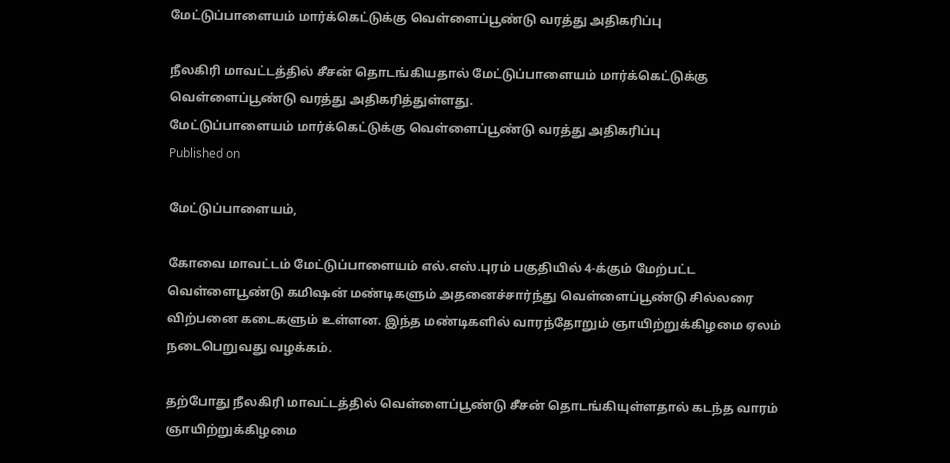மேட்டுப்பாளையம் மார்க்கெட்டுக்கு வெள்ளைப்பூண்டு வரத்து அதிகரிப்பு

நீலகிரி மாவட்டத்தில் சீசன் தொடங்கியதால் மேட்டுப்பாளையம் மார்க்கெட்டுக்கு வெள்ளைப்பூண்டு வரத்து அதிகரித்துள்ளது.
மேட்டுப்பாளையம் மார்க்கெட்டுக்கு வெள்ளைப்பூண்டு வரத்து அதிகரிப்பு
Published on

மேட்டுப்பாளையம்,

கோவை மாவட்டம் மேட்டுப்பாளையம் எல்.எஸ்.புரம் பகுதியில் 4-க்கும் மேற்பட்ட வெள்ளைபூண்டு கமிஷன் மண்டிகளும் அதனைச்சார்ந்து வெள்ளைப்பூண்டு சில்லரை விற்பனை கடைகளும் உள்ளன. இந்த மண்டிகளில் வாரந்தோறும் ஞாயிற்றுக்கிழமை ஏலம் நடைபெறுவது வழக்கம்.

தற்போது நீலகிரி மாவட்டத்தில் வெள்ளைப்பூண்டு சீசன் தொடங்கியுள்ளதால் கடந்த வாரம் ஞாயிற்றுக்கிழமை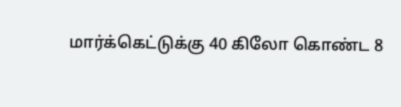மார்க்கெட்டுக்கு 40 கிலோ கொண்ட 8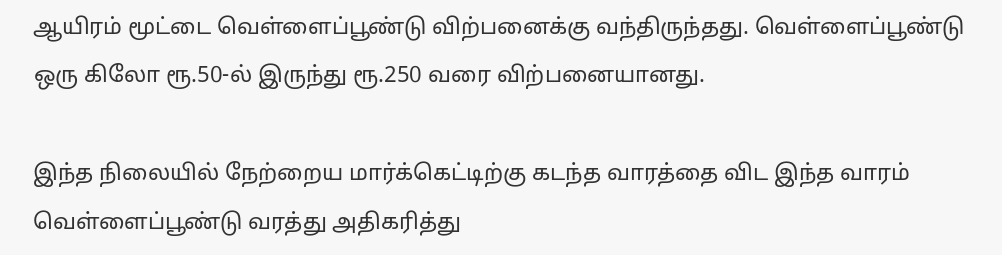ஆயிரம் மூட்டை வெள்ளைப்பூண்டு விற்பனைக்கு வந்திருந்தது. வெள்ளைப்பூண்டு ஒரு கிலோ ரூ.50-ல் இருந்து ரூ.250 வரை விற்பனையானது.

இந்த நிலையில் நேற்றைய மார்க்கெட்டிற்கு கடந்த வாரத்தை விட இந்த வாரம் வெள்ளைப்பூண்டு வரத்து அதிகரித்து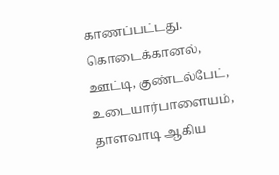காணப்பட்டது. கொடைக்கானல், ஊட்டி, குண்டல்பேட், உடையார்பாளையம், தாளவாடி ஆகிய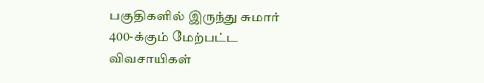பகுதிகளில் இருந்து சுமார் 400-க்கும் மேற்பட்ட விவசாயிகள்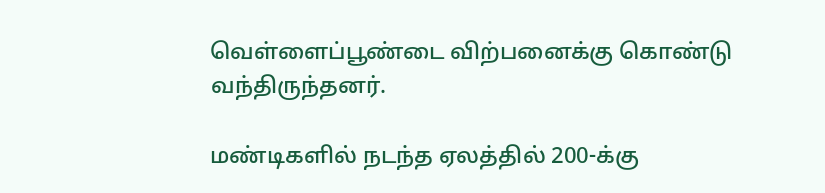வெள்ளைப்பூண்டை விற்பனைக்கு கொண்டு வந்திருந்தனர்.

மண்டிகளில் நடந்த ஏலத்தில் 200-க்கு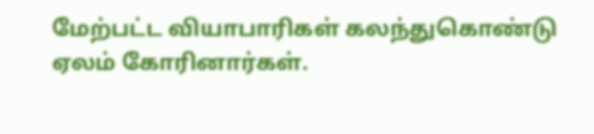மேற்பட்ட வியாபாரிகள் கலந்துகொண்டு ஏலம் கோரினார்கள்.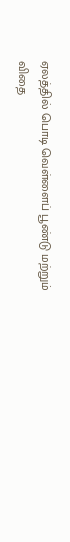ஏலத்தில் பொடி வெள்ளைப் பூண்டு மற்றும் விதை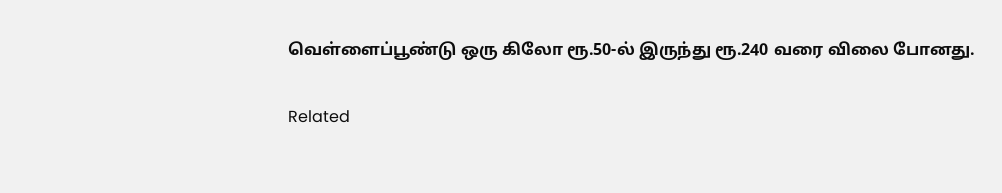வெள்ளைப்பூண்டு ஒரு கிலோ ரூ.50-ல் இருந்து ரூ.240 வரை விலை போனது.

Related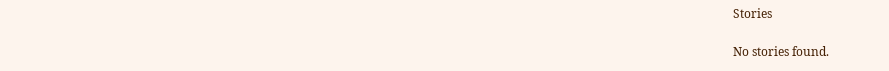Stories

No stories found.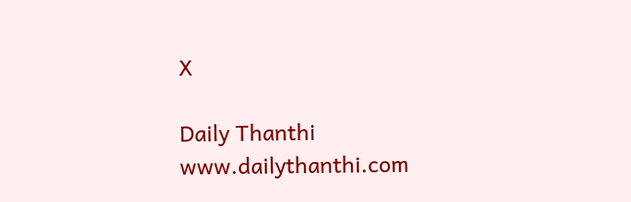X

Daily Thanthi
www.dailythanthi.com